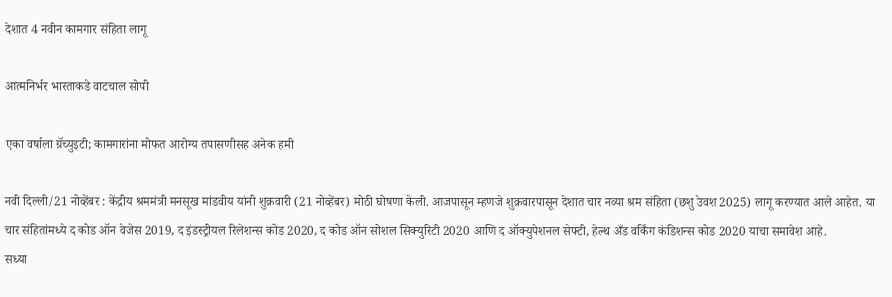देशात 4 नवीन कामगार संहिता लागू

आत्मनिर्भर भारताकडे वाटचाल सोपी

एका वर्षाला ग्रॅच्युइटी; कामगारांना मोफत आरोग्य तपासणीसह अनेक हमी

नवी दिल्ली/21 नोव्हेंबर : केंद्रीय श्रममंत्री मनसूख मांडवीय यांनी शुक्रवारी (21 नोव्हेंबर) मोठी घोषणा केली. आजपासून म्हणजे शुक्रवारपासून देशात चार नव्या श्रम संहिता (छशु उेवश 2025) लागू करण्यात आले आहेत. या चार संहितांमध्ये द कोड ऑन वेजेस 2019, द इंडस्ट्रीयल रिलेशन्स कोड 2020, द कोड ऑन सोशल सिक्युरिटी 2020 आणि द ऑक्युपेशनल सेफ्टी, हेल्थ अँड वर्किंग कंडिशन्स कोड 2020 याचा समावेश आहे.
सध्या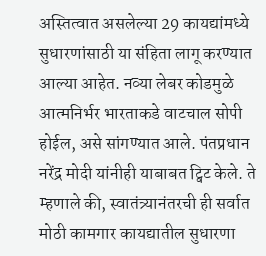अस्तित्वात असलेल्या 29 कायद्यांमध्ये सुधारणांसाठी या संहिता लागू करण्यात आल्या आहेत. नव्या लेबर कोडमुळे आत्मनिर्भर भारताकडे वाटचाल सोपी होईल, असे सांगण्यात आले. पंतप्रधान नरेंद्र मोदी यांनीही याबाबत ट्विट केले. ते म्हणाले की, स्वातंत्र्यानंतरची ही सर्वात मोठी कामगार कायद्यातील सुधारणा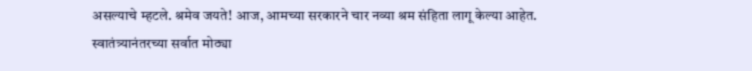असल्याचे म्हटले. श्रमेव जयते! आज, आमच्या सरकारने चार नव्या श्रम संहिता लागू केल्या आहेत. स्वातंत्र्यानंतरच्या सर्वात मोठ्या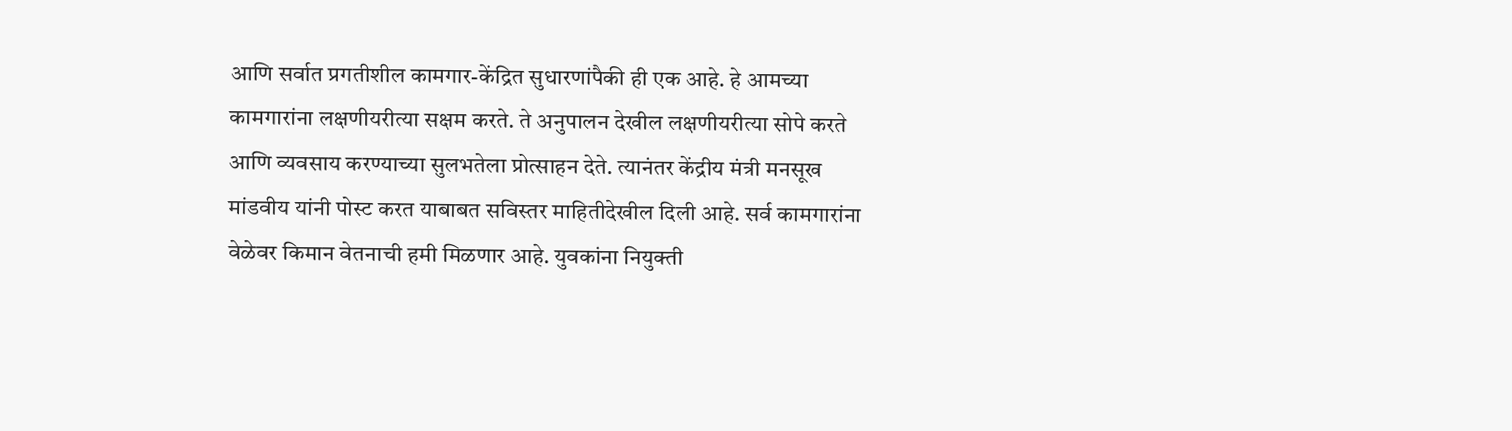आणि सर्वात प्रगतीशील कामगार-केंद्रित सुधारणांपैकी ही एक आहे. हे आमच्या कामगारांना लक्षणीयरीत्या सक्षम करते. ते अनुपालन देखील लक्षणीयरीत्या सोपे करते आणि व्यवसाय करण्याच्या सुलभतेला प्रोत्साहन देते. त्यानंतर केंद्रीय मंत्री मनसूख मांडवीय यांनी पोस्ट करत याबाबत सविस्तर माहितीदेखील दिली आहे. सर्व कामगारांना वेळेवर किमान वेतनाची हमी मिळणार आहे. युवकांना नियुक्ती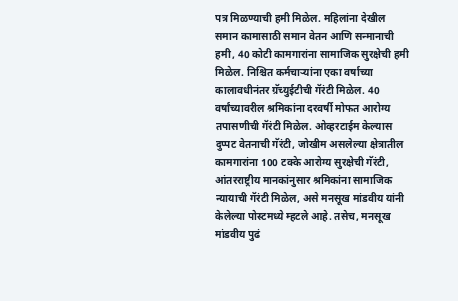पत्र मिळण्याची हमी मिळेल. महिलांना देखील समान कामासाठी समान वेतन आणि सन्मानाची हमी, 40 कोटी कामगारांना सामाजिक सुरक्षेची हमी मिळेल. निश्चित कर्मचार्‍यांना एका वर्षाच्या कालावधीनंतर ग्रॅच्युईटीची गॅरंटी मिळेल. 40 वर्षांच्यावरील श्रमिकांना दरवर्षी मोफत आरोग्य तपासणीची गॅरंटी मिळेल. ओव्हरटाईम केल्यास दुप्पट वेतनाची गॅरंटी, जोखीम असलेल्या क्षेत्रातील कामगारांना 100 टक्के आरोग्य सुरक्षेची गॅरंटी, आंतरराष्ट्रीय मानकांनुसार श्रमिकांना सामाजिक न्यायाची गॅरंटी मिळेल, असे मनसूख मांडवीय यांनी केलेल्या पोस्टमध्ये म्हटले आहे. तसेच, मनसूख मांडवीय पुढं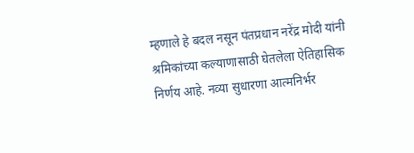म्हणाले हे बदल नसून पंतप्रधान नरेंद्र मोदी यांनी श्रमिकांच्या कल्याणासाठी घेतलेला ऐतिहासिक निर्णय आहे. नव्या सुधारणा आत्मनिर्भर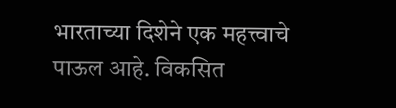भारताच्या दिशेने एक महत्त्वाचे पाऊल आहे. विकसित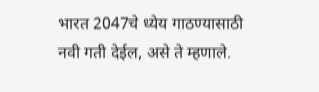भारत 2047चे ध्येय गाठण्यासाठी नवी गती देईल, असे ते म्हणाले.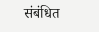संबंधित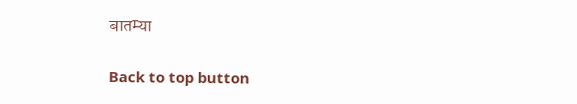बातम्या

Back to top button